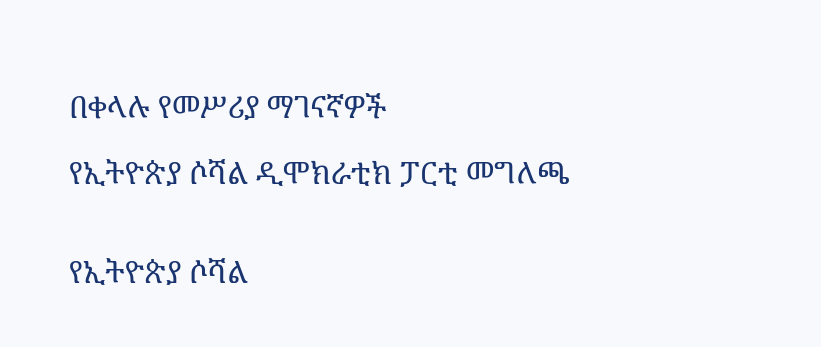በቀላሉ የመሥሪያ ማገናኛዎች

የኢትዮጵያ ሶሻል ዲሞክራቲክ ፓርቲ መግለጫ


የኢትዮጵያ ሶሻል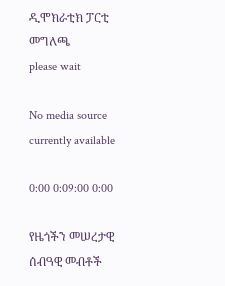ዲሞክራቲክ ፓርቲ መግለጫ
please wait

No media source currently available

0:00 0:09:00 0:00

የዜጎችን መሠረታዊ ሰብዓዊ መብቶች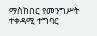ማስከበር የመንግሥት ተቀዳሚ ተግባር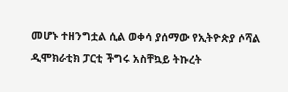መሆኑ ተዘንግቷል ሲል ወቀሳ ያሰማው የኢትዮጵያ ሶሻል ዲሞክራቲክ ፓርቲ ችግሩ አስቸኳይ ትኩረት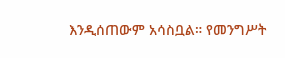እንዲሰጠውም አሳስቧል። የመንግሥት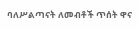ባለሥልጣናት ለመብቶች ጥሰት ዋና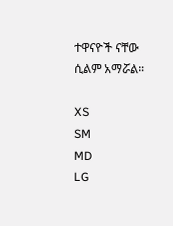ተዋናዮች ናቸው ሲልም አማሯል።

XS
SM
MD
LG